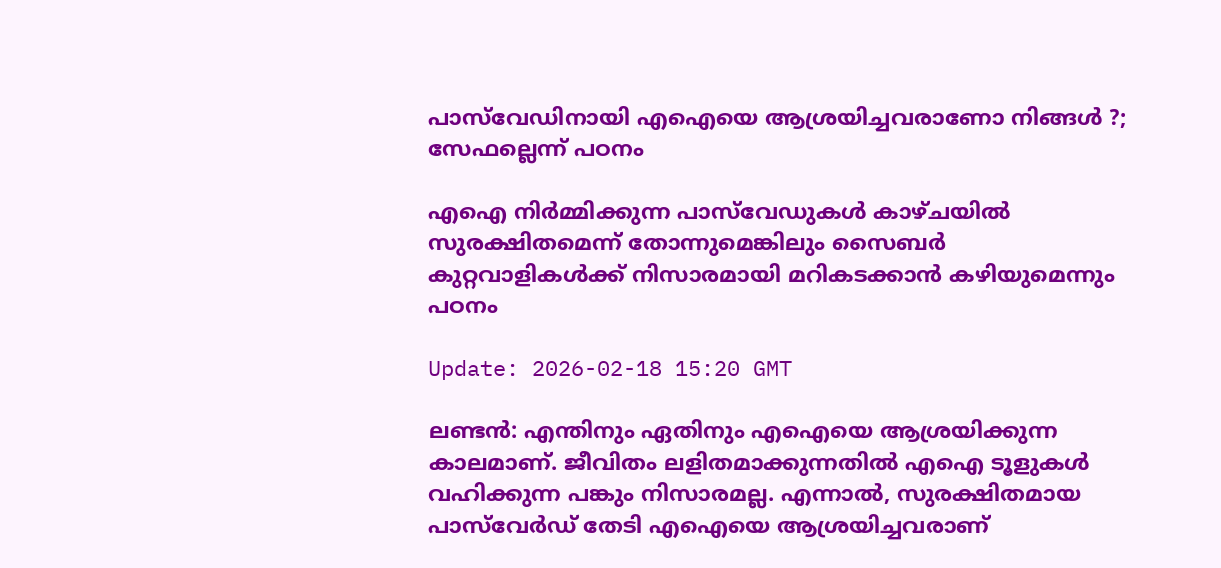പാസ്‌വേഡിനായി എഐയെ ആശ്രയിച്ചവരാണോ നിങ്ങൾ ?; സേഫല്ലെന്ന് പഠനം

എഐ നിർമ്മിക്കുന്ന പാസ്‌വേഡുകൾ കാഴ്ചയിൽ സുരക്ഷിതമെന്ന് തോന്നുമെങ്കിലും സൈബർ കുറ്റവാളികൾക്ക് നിസാരമായി മറികടക്കാൻ കഴിയുമെന്നും പഠനം

Update: 2026-02-18 15:20 GMT

ലണ്ടൻ: എന്തിനും ഏതിനും എഐയെ ആശ്രയിക്കുന്ന കാലമാണ്. ജീവിതം ലളിതമാക്കുന്നതിൽ എഐ ടൂളുകൾ വഹിക്കുന്ന പങ്കും നിസാരമല്ല. എന്നാൽ, സുരക്ഷിതമായ പാസ്‌വേർഡ് തേടി എഐയെ ആശ്രയിച്ചവരാണ്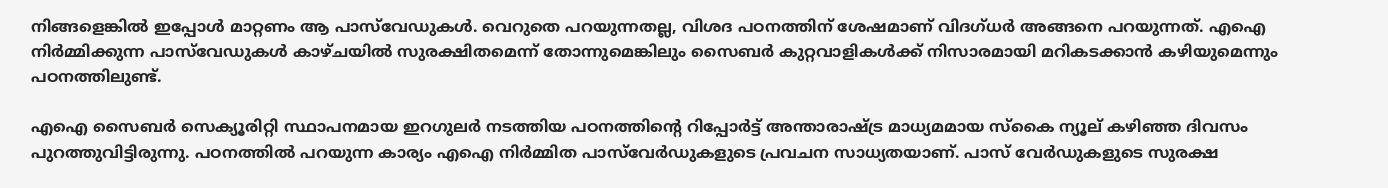നിങ്ങളെങ്കിൽ ഇപ്പോൾ മാറ്റണം ആ പാസ്‌വേഡുകൾ. വെറുതെ പറയുന്നതല്ല, വിശദ പഠനത്തിന് ശേഷമാണ് വിദഗ്ധർ അങ്ങനെ പറയുന്നത്. എഐ നിർമ്മിക്കുന്ന പാസ്‌വേഡുകൾ കാഴ്ചയിൽ സുരക്ഷിതമെന്ന് തോന്നുമെങ്കിലും സൈബർ കുറ്റവാളികൾക്ക് നിസാരമായി മറികടക്കാൻ കഴിയുമെന്നും പഠനത്തിലുണ്ട്.

എഐ സൈബർ സെക്യൂരിറ്റി സ്ഥാപനമായ ഇറഗുലർ നടത്തിയ പഠനത്തിന്റെ റിപ്പോർട്ട് അന്താരാഷ്ട്ര മാധ്യമമായ സ്‌കൈ ന്യൂല് കഴിഞ്ഞ ദിവസം പുറത്തുവിട്ടിരുന്നു. പഠനത്തിൽ പറയുന്ന കാര്യം എഐ നിർമ്മിത പാസ്‌വേർഡുകളുടെ പ്രവചന സാധ്യതയാണ്. പാസ് വേർഡുകളുടെ സുരക്ഷ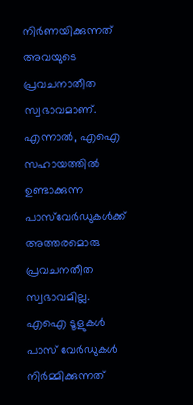നിർണയിക്കുന്നത് അവയുടെ പ്രവചനാതീത സ്വഭാവമാണ്. എന്നാൽ, എഐ സഹായത്തിൽ ഉണ്ടാക്കുന്ന പാസ്‌വേർഡുകൾക്ക് അത്തരമൊരു പ്രവചനതീത സ്വഭാവമില്ല. എഐ ടൂളുകൾ പാസ് വേർഡുകൾ നിർമ്മിക്കുന്നത്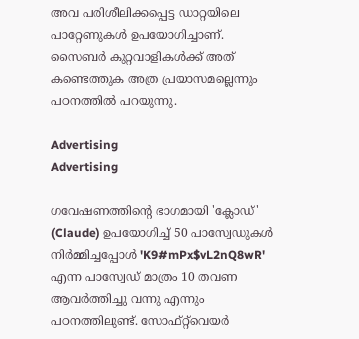അവ പരിശീലിക്കപ്പെട്ട ഡാറ്റയിലെ പാറ്റേണുകൾ ഉപയോഗിച്ചാണ്. സൈബർ കുറ്റവാളികൾക്ക് അത് കണ്ടെത്തുക അത്ര പ്രയാസമല്ലെന്നും പഠനത്തിൽ പറയുന്നു.

Advertising
Advertising

ഗവേഷണത്തിന്റെ ഭാഗമായി 'ക്ലോഡ്' (Claude) ഉപയോഗിച്ച് 50 പാസ്വേഡുകൾ നിർമ്മിച്ചപ്പോൾ 'K9#mPx$vL2nQ8wR' എന്ന പാസ്വേഡ് മാത്രം 10 തവണ ആവർത്തിച്ചു വന്നു എന്നും പഠനത്തിലുണ്ട്. സോഫ്റ്റ്‌വെയർ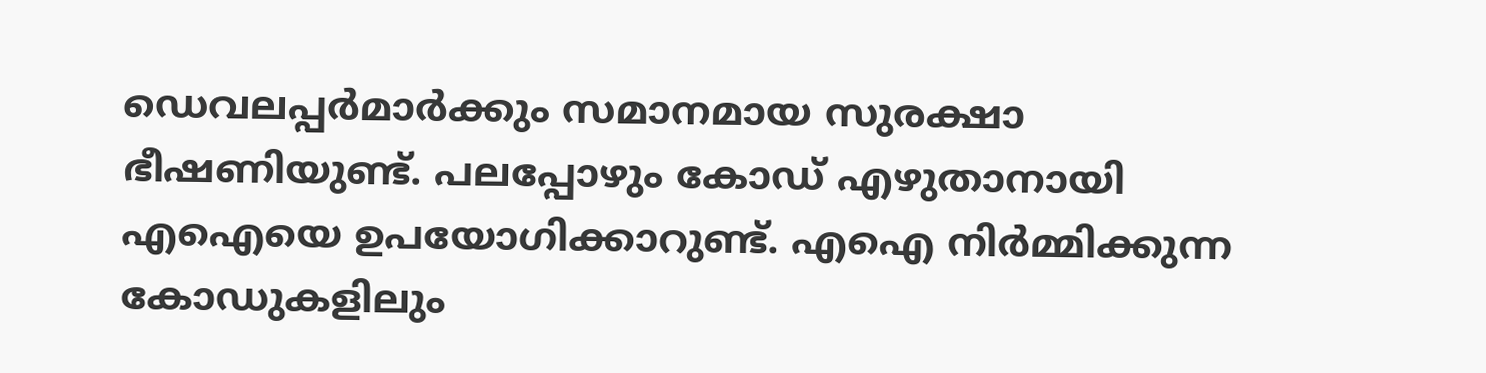ഡെവലപ്പർമാർക്കും സമാനമായ സുരക്ഷാ ഭീഷണിയുണ്ട്. പലപ്പോഴും കോഡ് എഴുതാനായി എഐയെ ഉപയോഗിക്കാറുണ്ട്. എഐ നിർമ്മിക്കുന്ന കോഡുകളിലും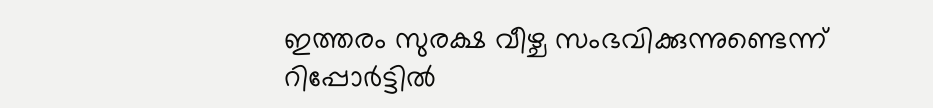ഇത്തരം സുരക്ഷ വീഴ്ച സംഭവിക്കുന്നുണ്ടെന്ന് റിപ്പോർട്ടിൽ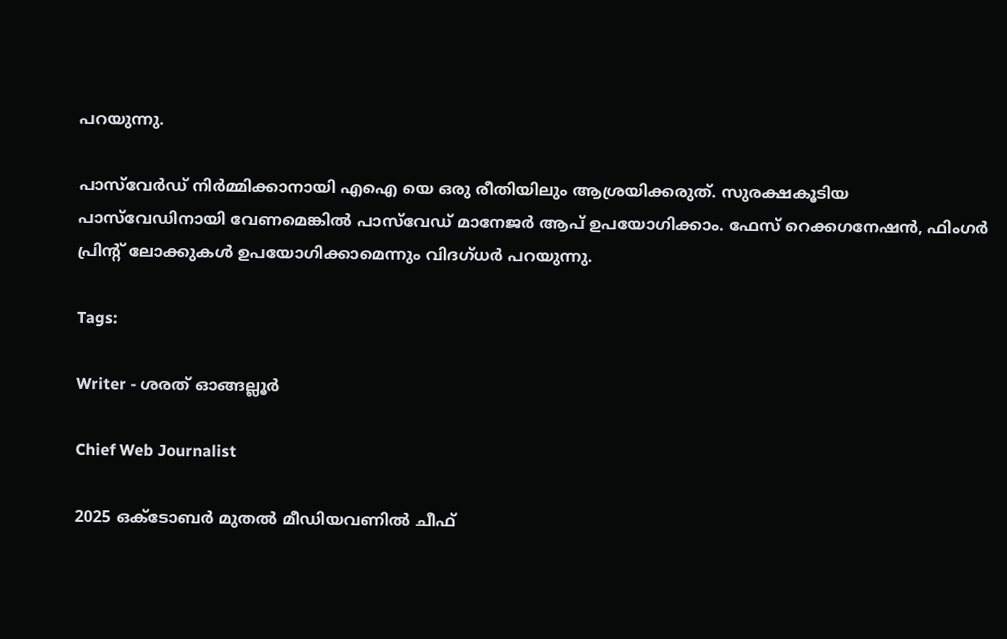പറയുന്നു.

പാസ്‌വേർഡ് നിർമ്മിക്കാനായി എഐ യെ ഒരു രീതിയിലും ആശ്രയിക്കരുത്. സുരക്ഷകൂടിയ പാസ്‌വേഡിനായി വേണമെങ്കിൽ പാസ്‌വേഡ് മാനേജർ ആപ് ഉപയോഗിക്കാം. ഫേസ് റെക്കഗനേഷൻ, ഫിംഗർ പ്രിന്റ് ലോക്കുകൾ ഉപയോഗിക്കാമെന്നും വിദഗ്ധർ പറയുന്നു.

Tags:

Writer - ശരത് ഓങ്ങല്ലൂർ

Chief Web Journalist

2025 ഒക്ടോബർ മുതൽ മീ‍ഡിയവണിൽ ചീഫ്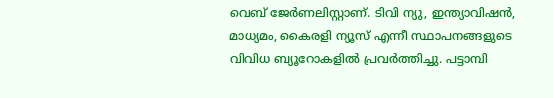വെബ് ജേർണലിസ്റ്റാണ്. ടിവി ന്യു, ഇന്ത്യാവിഷൻ, മാധ്യമം, കൈരളി ന്യൂസ് എന്നീ സ്ഥാപനങ്ങളുടെ വിവിധ ബ്യൂറോകളിൽ പ്രവർത്തിച്ചു. പട്ടാമ്പി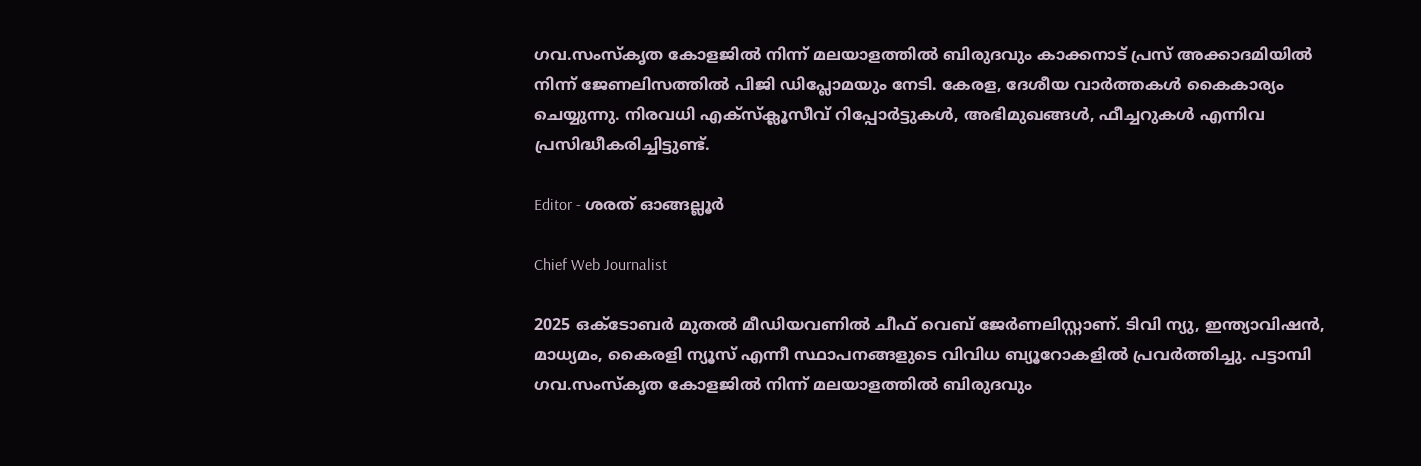ഗവ.സംസ്കൃത കോളജിൽ നിന്ന് മലയാളത്തിൽ ബിരുദവും കാക്കനാട് പ്രസ് അക്കാദമിയിൽ നിന്ന് ജേണലിസത്തിൽ പിജി ഡിപ്ലോമയും നേടി. കേരള, ദേശീയ വാർത്തകൾ കൈകാര്യം ചെയ്യുന്നു. നിരവധി എക്സ്ക്ലൂസീവ് റിപ്പോർട്ടുകൾ, അഭിമുഖങ്ങള്‍, ഫീച്ചറുകള്‍ എന്നിവ പ്രസിദ്ധീകരിച്ചിട്ടുണ്ട്.

Editor - ശരത് ഓങ്ങല്ലൂർ

Chief Web Journalist

2025 ഒക്ടോബർ മുതൽ മീ‍ഡിയവണിൽ ചീഫ് വെബ് ജേർണലിസ്റ്റാണ്. ടിവി ന്യു, ഇന്ത്യാവിഷൻ, മാധ്യമം, കൈരളി ന്യൂസ് എന്നീ സ്ഥാപനങ്ങളുടെ വിവിധ ബ്യൂറോകളിൽ പ്രവർത്തിച്ചു. പട്ടാമ്പി ഗവ.സംസ്കൃത കോളജിൽ നിന്ന് മലയാളത്തിൽ ബിരുദവും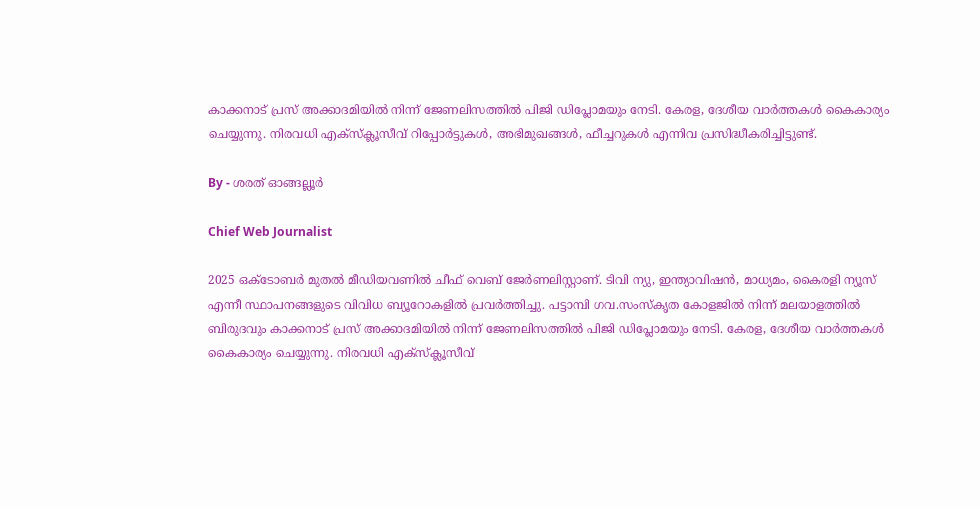കാക്കനാട് പ്രസ് അക്കാദമിയിൽ നിന്ന് ജേണലിസത്തിൽ പിജി ഡിപ്ലോമയും നേടി. കേരള, ദേശീയ വാർത്തകൾ കൈകാര്യം ചെയ്യുന്നു. നിരവധി എക്സ്ക്ലൂസീവ് റിപ്പോർട്ടുകൾ, അഭിമുഖങ്ങള്‍, ഫീച്ചറുകള്‍ എന്നിവ പ്രസിദ്ധീകരിച്ചിട്ടുണ്ട്.

By - ശരത് ഓങ്ങല്ലൂർ

Chief Web Journalist

2025 ഒക്ടോബർ മുതൽ മീ‍ഡിയവണിൽ ചീഫ് വെബ് ജേർണലിസ്റ്റാണ്. ടിവി ന്യു, ഇന്ത്യാവിഷൻ, മാധ്യമം, കൈരളി ന്യൂസ് എന്നീ സ്ഥാപനങ്ങളുടെ വിവിധ ബ്യൂറോകളിൽ പ്രവർത്തിച്ചു. പട്ടാമ്പി ഗവ.സംസ്കൃത കോളജിൽ നിന്ന് മലയാളത്തിൽ ബിരുദവും കാക്കനാട് പ്രസ് അക്കാദമിയിൽ നിന്ന് ജേണലിസത്തിൽ പിജി ഡിപ്ലോമയും നേടി. കേരള, ദേശീയ വാർത്തകൾ കൈകാര്യം ചെയ്യുന്നു. നിരവധി എക്സ്ക്ലൂസീവ്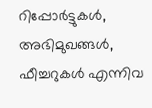റിപ്പോർട്ടുകൾ, അഭിമുഖങ്ങള്‍, ഫീച്ചറുകള്‍ എന്നിവ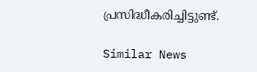പ്രസിദ്ധീകരിച്ചിട്ടുണ്ട്.

Similar News